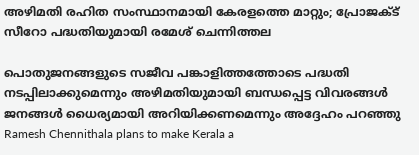അഴിമതി രഹിത സംസ്ഥാനമായി കേരളത്തെ മാറ്റും; പ്രോജക്ട് സീറോ പദ്ധതിയുമായി രമേശ് ചെന്നിത്തല

പൊതുജനങ്ങളുടെ സജീവ പങ്കാളിത്തത്തോടെ പദ്ധതി നടപ്പിലാക്കുമെന്നും അഴിമതിയുമായി ബന്ധപ്പെട്ട വിവരങ്ങൾ ജനങ്ങൾ ധൈര്യമായി അറിയിക്കണമെന്നും അദ്ദേഹം പറഞ്ഞു
Ramesh Chennithala plans to make Kerala a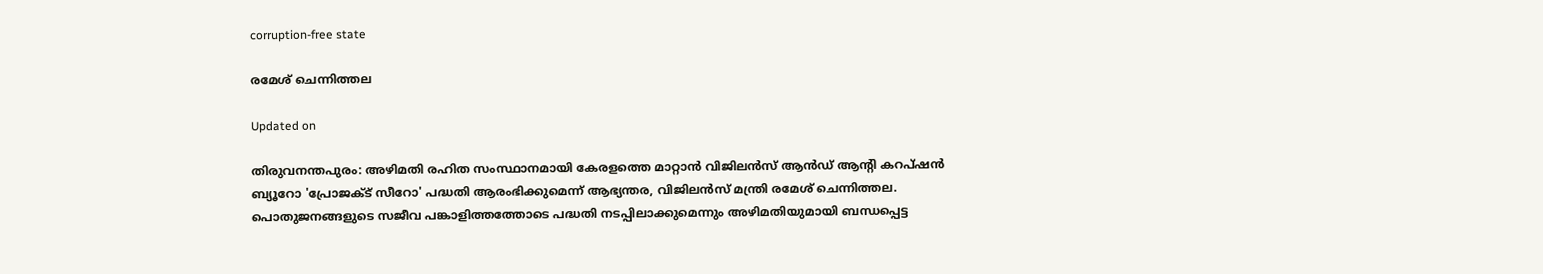corruption-free state

രമേശ് ചെന്നിത്തല

Updated on

തിരുവനന്തപുരം: അഴിമതി രഹിത സംസ്ഥാനമായി കേരളത്തെ മാറ്റാൻ വിജിലൻസ് ആൻഡ് ആന്‍റി കറപ്ഷൻ ബ്യൂറോ 'പ്രോജക്ട് സീറോ' പദ്ധതി ആരംഭിക്കുമെന്ന് ആഭ്യന്തര, വിജിലൻസ് മന്ത്രി രമേശ് ചെന്നിത്തല. പൊതുജനങ്ങളുടെ സജീവ പങ്കാളിത്തത്തോടെ പദ്ധതി നടപ്പിലാക്കുമെന്നും അഴിമതിയുമായി ബന്ധപ്പെട്ട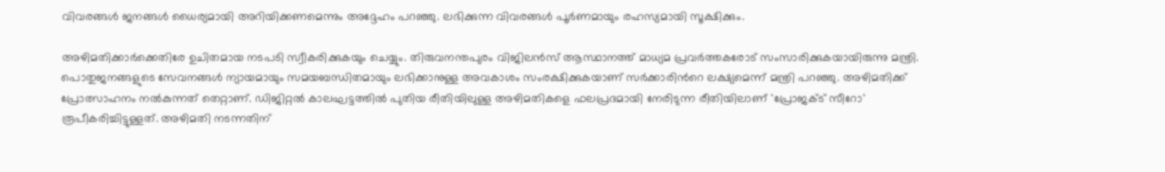വിവരങ്ങൾ ജനങ്ങൾ ധൈര്യമായി അറിയിക്കണമെന്നും അദ്ദേഹം പറഞ്ഞു. ലഭിക്കുന്ന വിവരങ്ങൾ പൂർണമായും രഹസ്യമായി സൂക്ഷിക്കും.

അഴിമതിക്കാർക്കെതിരേ ഉചിതമായ നടപടി സ്വീകരിക്കുകയും ചെയ്യും. തിരുവനന്തപുരം വിജിലൻസ് ആസ്ഥാനത്ത് മാധ്യമ പ്രവർത്തകരോട് സംസാരിക്കുകയായിരുന്നു മന്ത്രി. പൊതുജനങ്ങളുടെ സേവനങ്ങൾ ന്യായമായും സമയബന്ധിതമായും ലഭിക്കാനുള്ള അവകാശം സംരക്ഷിക്കുകയാണ് സർക്കാരിന്‍റെ ലക്ഷ്യമെന്ന് മന്ത്രി പറഞ്ഞു. അഴിമതിക്ക് പ്രോത്സാഹനം നൽകുന്നത് തെറ്റാണ്. ഡിജിറ്റൽ കാലഘട്ടത്തിൽ പുതിയ രീതിയിലുള്ള അഴിമതികളെ ഫലപ്രദമായി നേരിടുന്ന രീതിയിലാണ് 'പ്രോജക്ട് സീറോ' രൂപീകരിച്ചിട്ടുള്ളത്. അഴിമതി നടന്നതിന്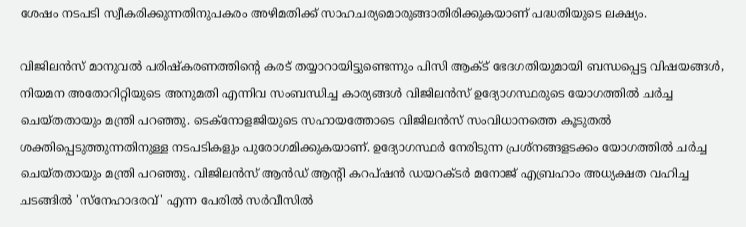ശേഷം നടപടി സ്വീകരിക്കുന്നതിനുപകരം അഴിമതിക്ക് സാഹചര്യമൊരുങ്ങാതിരിക്കുകയാണ് പദ്ധതിയുടെ ലക്ഷ്യം.

വിജിലൻസ് മാനുവൽ പരിഷ്‌കരണത്തിന്‍റെ കരട് തയ്യാറായിട്ടുണ്ടെന്നും പിസി ആക്ട് ഭേദഗതിയുമായി ബന്ധപ്പെട്ട വിഷയങ്ങൾ, നിയമന അതോറിറ്റിയുടെ അനുമതി എന്നിവ സംബന്ധിച്ച കാര്യങ്ങൾ വിജിലൻസ് ഉദ്യോഗസ്ഥരുടെ യോഗത്തിൽ ചർച്ച ചെയ്തതായും മന്ത്രി പറഞ്ഞു. ടെക്‌നോളജിയുടെ സഹായത്തോടെ വിജിലൻസ് സംവിധാനത്തെ കൂടുതൽ ശക്തിപ്പെടുത്തുന്നതിനുള്ള നടപടികളും പുരോഗമിക്കുകയാണ്. ഉദ്യോഗസ്ഥർ നേരിടുന്ന പ്രശ്‌നങ്ങളടക്കം യോഗത്തിൽ ചർച്ച ചെയ്തതായും മന്ത്രി പറഞ്ഞു. വിജിലൻസ് ആൻഡ് ആന്‍റി കറപ്ഷൻ ഡയറക്ടർ മനോജ് എബ്രഹാം അധ്യക്ഷത വഹിച്ച ചടങ്ങിൽ 'സ്‌നേഹാദരവ്' എന്ന പേരിൽ സർവീസിൽ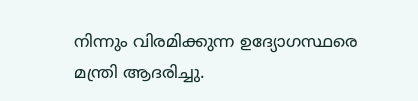നിന്നും വിരമിക്കുന്ന ഉദ്യോഗസ്ഥരെ മന്ത്രി ആദരിച്ചു.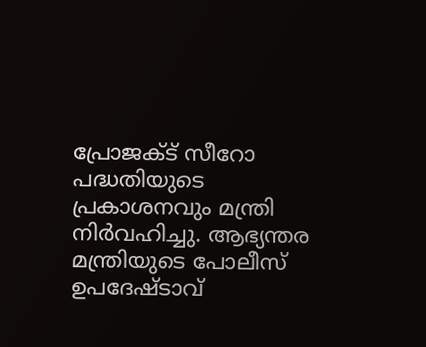പ്രോജക്ട് സീറോ പദ്ധതിയുടെ പ്രകാശനവും മന്ത്രി നിർവഹിച്ചു. ആഭ്യന്തര മന്ത്രിയുടെ പോലീസ് ഉപദേഷ്ടാവ്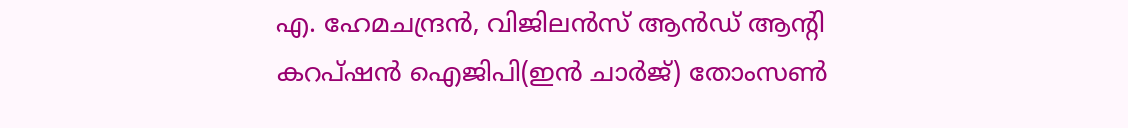എ. ഹേമചന്ദ്രൻ, വിജിലൻസ് ആൻഡ് ആന്‍റി കറപ്ഷൻ ഐജിപി(ഇൻ ചാർജ്) തോംസൺ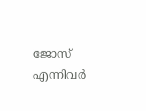ജോസ് എന്നിവർ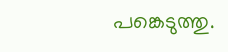പങ്കെടുത്തു.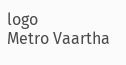logo
Metro Vaartha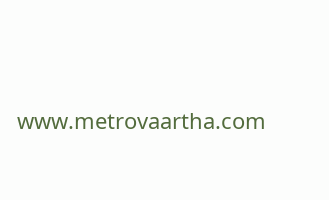www.metrovaartha.com